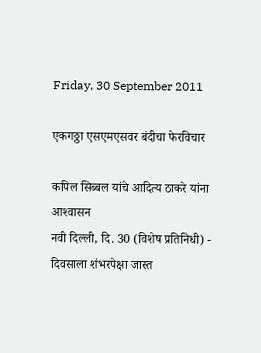Friday, 30 September 2011

एकगठ्ठा एसएमएसवर बंदीचा फेरविचार

कपिल सिब्बल यांचे आदित्य ठाकरे यांना आश्‍वासन
नवी दिल्ली, दि. 30 (विशेष प्रतिनिधी) - दिवसाला शंभरपेक्षा जास्त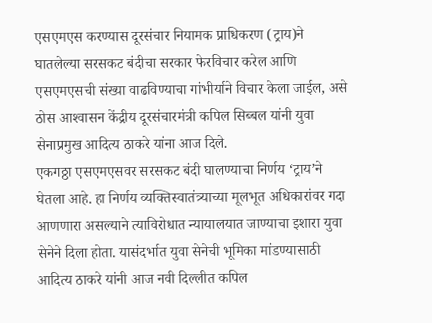एसएमएस करण्यास दूरसंचार नियामक प्राधिकरण (ट्राय)ने घातलेल्या सरसकट बंदीचा सरकार फेरविचार करेल आणि एसएमएसची संख्या वाढविण्याचा गांभीर्याने विचार केला जाईल, असे ठोस आश्‍वासन केंद्रीय दूरसंचारमंत्री कपिल सिब्बल यांनी युवा सेनाप्रमुख आदित्य ठाकरे यांना आज दिले.
एकगठ्ठा एसएमएसवर सरसकट बंदी घालण्याचा निर्णय ‘ट्राय’ने घेतला आहे. हा निर्णय व्यक्तिस्वातंत्र्याच्या मूलभूत अधिकारांवर गदा आणणारा असल्याने त्याविरोधात न्यायालयात जाण्याचा इशारा युवा सेनेने दिला होता. यासंदर्भात युवा सेनेची भूमिका मांडण्यासाठी आदित्य ठाकरे यांनी आज नवी दिल्लीत कपिल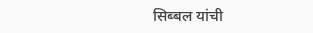सिब्बल यांची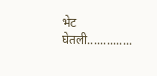भेट घेतली..............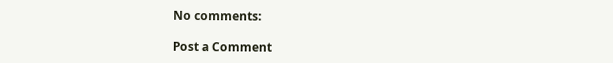No comments:

Post a Comment